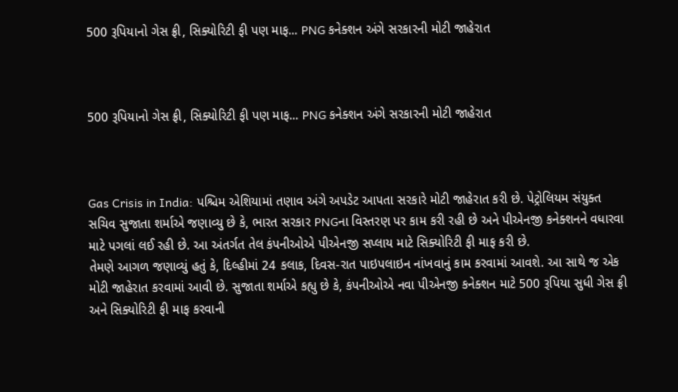500 રૂપિયાનો ગેસ ફ્રી, સિક્યોરિટી ફી પણ માફ... PNG કનેક્શન અંગે સરકારની મોટી જાહેરાત



500 રૂપિયાનો ગેસ ફ્રી, સિક્યોરિટી ફી પણ માફ... PNG કનેક્શન અંગે સરકારની મોટી જાહેરાત



Gas Crisis in India: પશ્ચિમ એશિયામાં તણાવ અંગે અપડેટ આપતા સરકારે મોટી જાહેરાત કરી છે. પેટ્રોલિયમ સંયુક્ત સચિવ સુજાતા શર્માએ જણાવ્યુ છે કે, ભારત સરકાર PNGના વિસ્તરણ પર કામ કરી રહી છે અને પીએનજી કનેક્શનને વધારવા માટે પગલાં લઈ રહી છે. આ અંતર્ગત તેલ કંપનીઓએ પીએનજી સપ્લાય માટે સિક્યોરિટી ફી માફ કરી છે.
તેમણે આગળ જણાવ્યું હતું કે, દિલ્હીમાં 24 કલાક, દિવસ-રાત પાઇપલાઇન નાંખવાનું કામ કરવામાં આવશે. આ સાથે જ એક મોટી જાહેરાત કરવામાં આવી છે. સુજાતા શર્માએ કહ્યુ છે કે, કંપનીઓએ નવા પીએનજી કનેક્શન માટે 500 રૂપિયા સુધી ગેસ ફ્રી અને સિક્યોરિટી ફી માફ કરવાની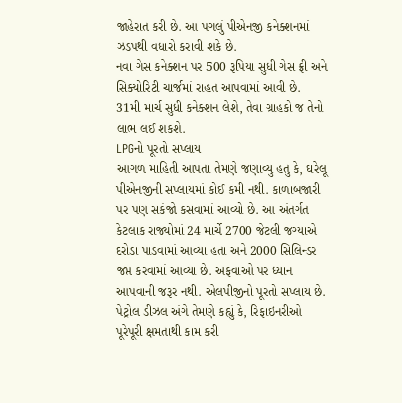જાહેરાત કરી છે. આ પગલું પીએનજી કનેક્શનમાં ઝડપથી વધારો કરાવી શકે છે.
નવા ગેસ કનેક્શન પર 500 રૂપિયા સુધી ગેસ ફ્રી અને સિક્યોરિટી ચાર્જમાં રાહત આપવામાં આવી છે. 31મી માર્ચ સુધી કનેક્શન લેશે, તેવા ગ્રાહકો જ તેનો લાભ લઈ શકશે.
LPGનો પૂરતો સપ્લાય
આગળ માહિતી આપતા તેમણે જણાવ્યુ હતુ કે, ઘરેલૂ પીએનજીની સપ્લાયમાં કોઈ કમી નથી. કાળાબજારી પર પણ સકંજો કસવામાં આવ્યો છે. આ અંતર્ગત કેટલાક રાજ્યોમાં 24 માર્ચે 2700 જેટલી જગ્યાએ દરોડા પાડવામાં આવ્યા હતા અને 2000 સિલિન્ડર જપ્ત કરવામાં આવ્યા છે. અફવાઓ પર ધ્યાન આપવાની જરૂર નથી. એલપીજીનો પૂરતો સપ્લાય છે. પેટ્રોલ ડીઝલ અંગે તેમણે કહ્યું કે, રિફાઇનરીઓ પૂરેપૂરી ક્ષમતાથી કામ કરી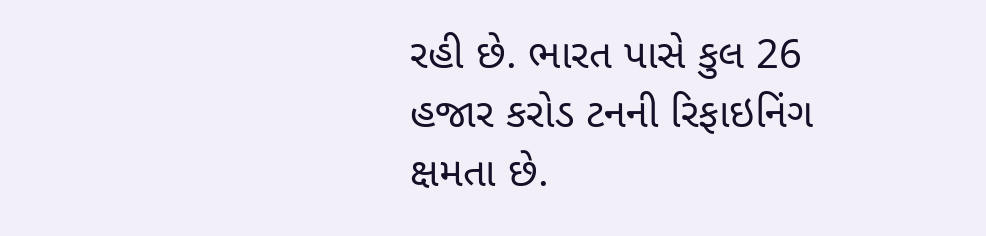રહી છે. ભારત પાસે કુલ 26 હજાર કરોડ ટનની રિફાઇનિંગ ક્ષમતા છે.